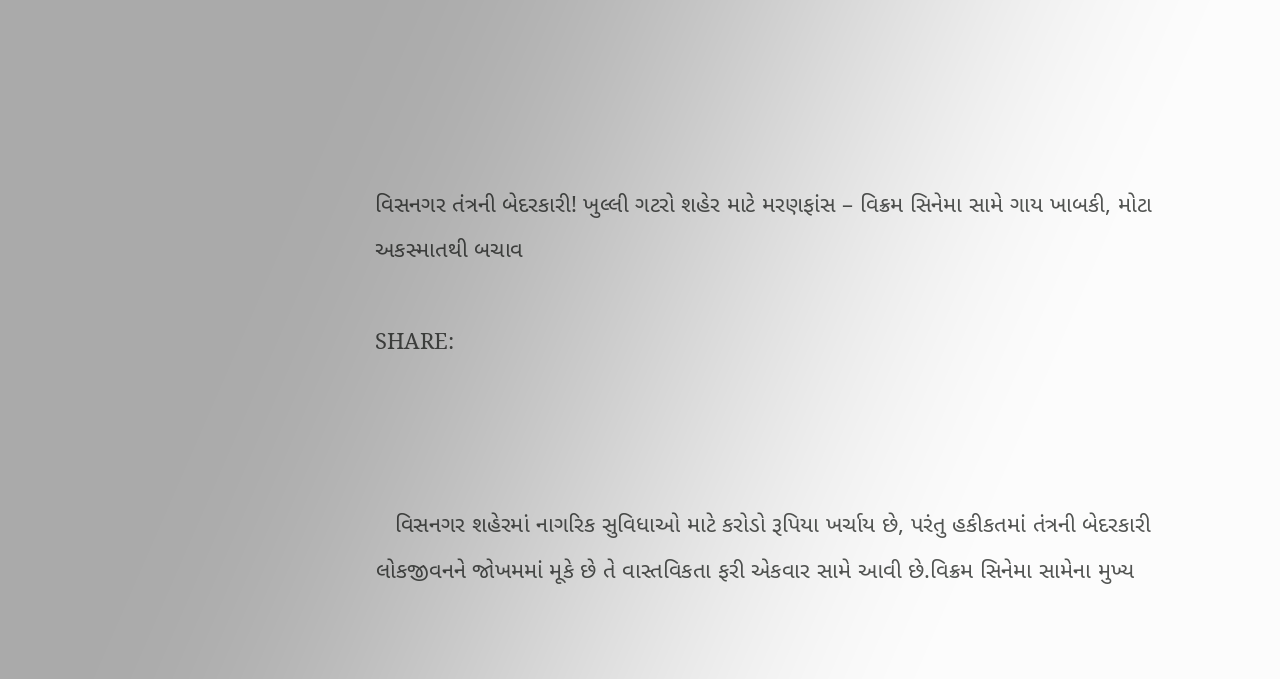વિસનગર તંત્રની બેદરકારી! ખુલ્લી ગટરો શહેર માટે મરણફાંસ – વિક્રમ સિનેમા સામે ગાય ખાબકી, મોટા અકસ્માતથી બચાવ

SHARE:



   વિસનગર શહેરમાં નાગરિક સુવિધાઓ માટે કરોડો રૂપિયા ખર્ચાય છે, પરંતુ હકીકતમાં તંત્રની બેદરકારી લોકજીવનને જોખમમાં મૂકે છે તે વાસ્તવિકતા ફરી એકવાર સામે આવી છે.વિક્રમ સિનેમા સામેના મુખ્ય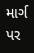માર્ગ પર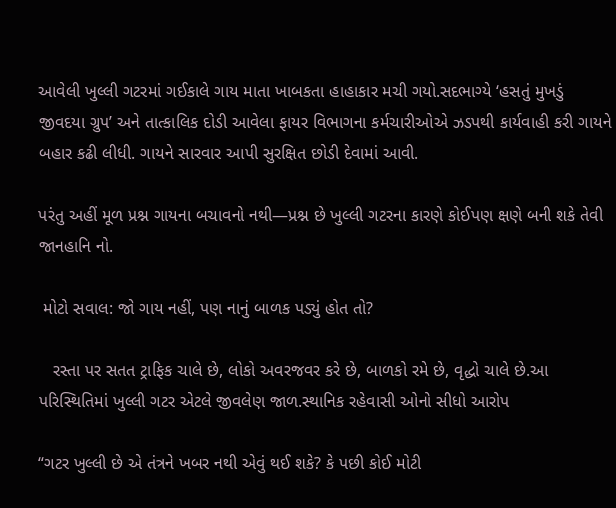આવેલી ખુલ્લી ગટરમાં ગઈકાલે ગાય માતા ખાબકતા હાહાકાર મચી ગયો.સદભાગ્યે ‘હસતું મુખડું જીવદયા ગ્રુપ’ અને તાત્કાલિક દોડી આવેલા ફાયર વિભાગના કર્મચારીઓએ ઝડપથી કાર્યવાહી કરી ગાયને બહાર કઢી લીધી. ગાયને સારવાર આપી સુરક્ષિત છોડી દેવામાં આવી.

પરંતુ અહીં મૂળ પ્રશ્ન ગાયના બચાવનો નથી—પ્રશ્ન છે ખુલ્લી ગટરના કારણે કોઈપણ ક્ષણે બની શકે તેવી જાનહાનિ નો.

 મોટો સવાલ: જો ગાય નહીં, પણ નાનું બાળક પડ્યું હોત તો?

   રસ્તા પર સતત ટ્રાફિક ચાલે છે, લોકો અવરજવર કરે છે, બાળકો રમે છે, વૃદ્ધો ચાલે છે.આ પરિસ્થિતિમાં ખુલ્લી ગટર એટલે જીવલેણ જાળ.સ્થાનિક રહેવાસી ઓનો સીધો આરોપ

“ગટર ખુલ્લી છે એ તંત્રને ખબર નથી એવું થઈ શકે? કે પછી કોઈ મોટી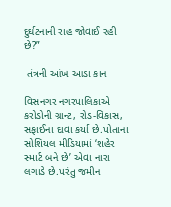દુર્ઘટનાની રાહ જોવાઈ રહી છે?”

 તંત્રની આંખ આડા કાન

વિસનગર નગરપાલિકાએ કરોડોની ગ્રાન્ટ, રોડ-વિકાસ, સફાઈના દાવા કર્યા છે.પોતાના સોશિયલ મીડિયામાં ‘શહેર સ્માર્ટ બને છે’ એવા નારા લગાડે છે.પરંતુ જમીન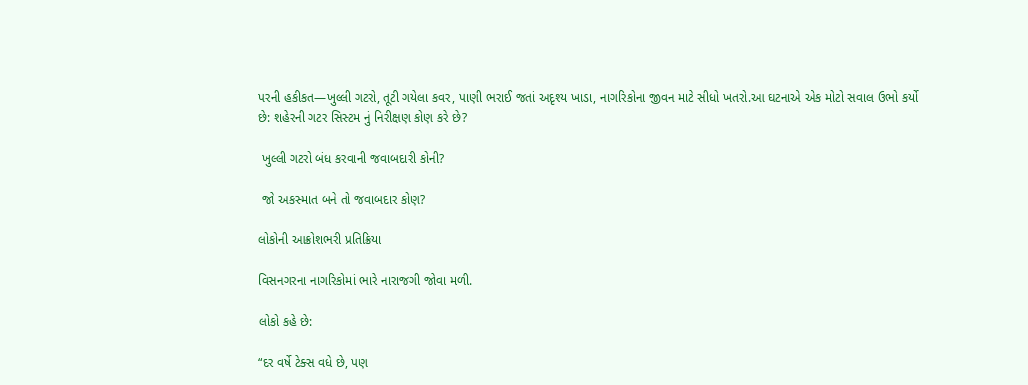પરની હકીકત—ખુલ્લી ગટરો, તૂટી ગયેલા કવર, પાણી ભરાઈ જતાં અદૃશ્ય ખાડા, નાગરિકોના જીવન માટે સીધો ખતરો.આ ઘટનાએ એક મોટો સવાલ ઉભો કર્યો છે: શહેરની ગટર સિસ્ટમ નું નિરીક્ષણ કોણ કરે છે?

 ખુલ્લી ગટરો બંધ કરવાની જવાબદારી કોની?

 જો અકસ્માત બને તો જવાબદાર કોણ?

લોકોની આક્રોશભરી પ્રતિક્રિયા

વિસનગરના નાગરિકોમાં ભારે નારાજગી જોવા મળી.

લોકો કહે છે:

“દર વર્ષે ટેક્સ વધે છે, પણ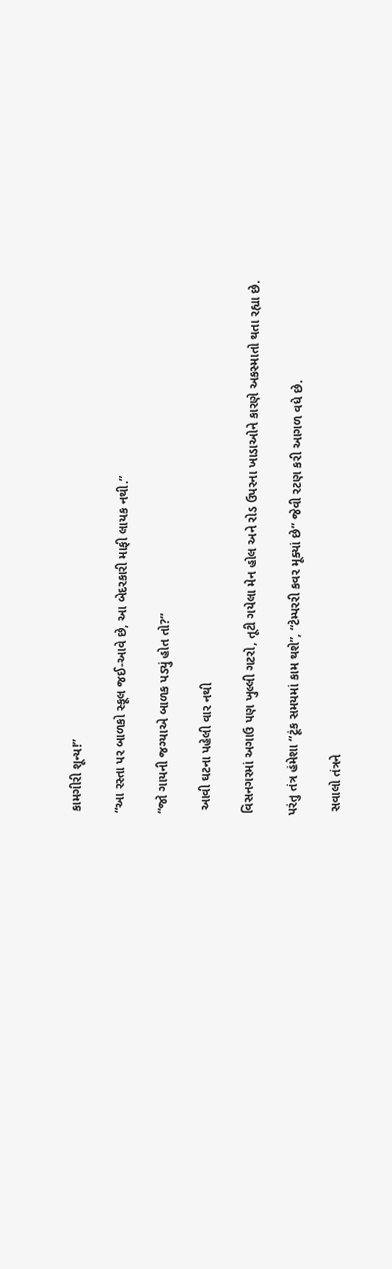કામગીરી શૂન્ય!”

“આ રસ્તા પર બાળકો સ્કૂલ જઈ-આવે છે, આ બેદરકારી માફી લાયક નથી.”

“જો ગાયની જગ્યાએ બાળક પડ્યું હોત તો?”

 આવી ઘટના પહેલી વાર નથી

વિસનગરમાં અગાઉ પણ ખુલ્લી ગટરો, તૂટી ગયેલા મેન હોલ અને રોડ ઉપરના ખાડાઓને કારણે અકસ્માતો થતા રહ્યા છે.

પરંતુ તંત્ર હંમેશા “ટૂંક સમયમાં કામ થશે”, “ટેમ્પરરી કવર મૂક્યાં છે” જેવી રટણ કરી આગળ વધે છે.

 સવાલો તંત્રને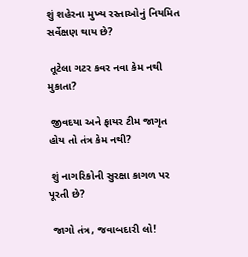શું શહેરના મુખ્ય રસ્તાઓનું નિયમિત સર્વેક્ષણ થાય છે?

 તૂટેલા ગટર કવર નવા કેમ નથી મુકાતા?

 જીવદયા અને ફાયર ટીમ જાગૃત હોય તો તંત્ર કેમ નથી?

 શું નાગરિકોની સુરક્ષા કાગળ પર પૂરતી છે?

 જાગો તંત્ર, જવાબદારી લો!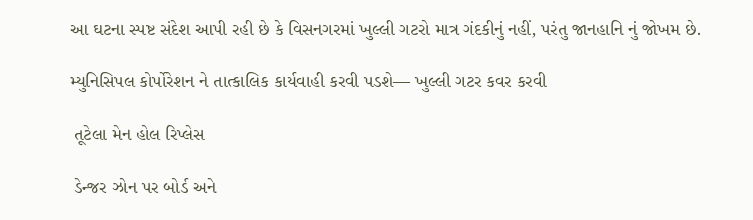આ ઘટના સ્પષ્ટ સંદેશ આપી રહી છે કે વિસનગરમાં ખુલ્લી ગટરો માત્ર ગંદકીનું નહીં, પરંતુ જાનહાનિ નું જોખમ છે.

મ્યુનિસિપલ કોર્પોરેશન ને તાત્કાલિક કાર્યવાહી કરવી પડશે— ખુલ્લી ગટર કવર કરવી

 તૂટેલા મેન હોલ રિપ્લેસ

 ડેન્જર ઝોન પર બોર્ડ અને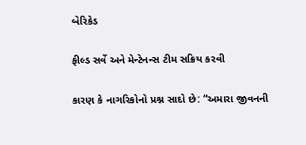બેરિકેડ

ફીલ્ડ સર્વે અને મેન્ટેનન્સ ટીમ સક્રિય કરવી

કારણ કે નાગરિકોનો પ્રશ્ન સાદો છે: “અમારા જીવનની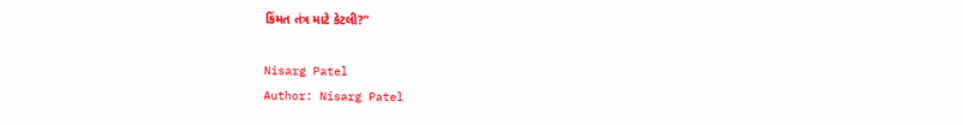કિંમત તંત્ર માટે કેટલી?”

Nisarg Patel
Author: Nisarg Patel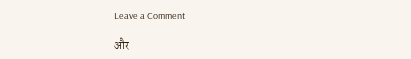Leave a Comment

और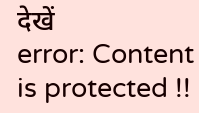देखें
error: Content is protected !!